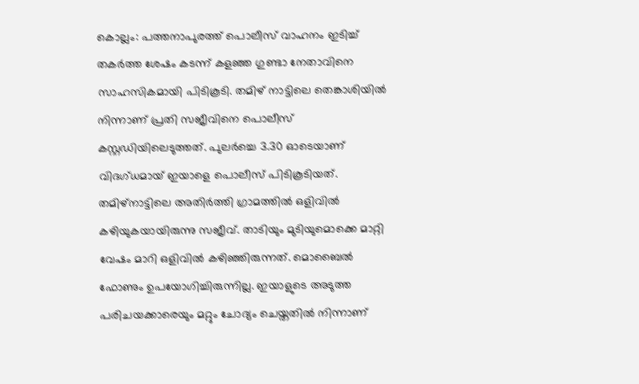കൊല്ലം: പത്തനാപുരത്ത് പൊലീസ് വാഹനം ഇടിച്ച് തകർത്ത ശേഷം കടന്ന് കളഞ്ഞ ഗുണ്ടാ നേതാവിനെ സാഹസികമായി പിടികൂടി. തമിഴ് നാട്ടിലെ തെങ്കാശിയിൽ നിന്നാണ് പ്രതി സജീവിനെ പൊലീസ് കസ്റ്റഡിയിലെടുത്തത്. പുലർച്ചെ 3.30 ഓടെയാണ് വിദഗ്ധമായ് ഇയാളെ പൊലീസ് പിടികൂടിയത്. തമിഴ്നാട്ടിലെ അതിർത്തി ഗ്രാമത്തിൽ ഒളിവിൽ കഴിയുകയായിരുന്നു സജീവ്. താടിയും മുടിയുമൊക്കെ മാറ്റി വേഷം മാറി ഒളിവിൽ കഴിഞ്ഞിരുന്നത്. മൊബൈൽ ഫോണും ഉപയോഗിച്ചിരുന്നില്ല. ഇയാളുടെ അടുത്ത പരിചയക്കാരെയും മറ്റും ചോദ്യം ചെയ്തതിൽ നിന്നാണ്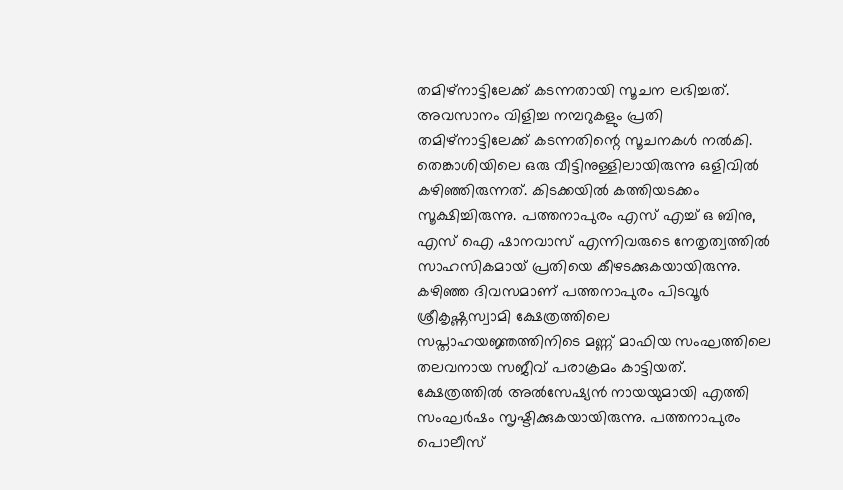തമിഴ്നാട്ടിലേക്ക് കടന്നതായി സൂചന ലഭിച്ചത്. അവസാനം വിളിച്ച നമ്പറുകളും പ്രതി തമിഴ്നാട്ടിലേക്ക് കടന്നതിന്റെ സൂചനകൾ നൽകി. തെങ്കാശിയിലെ ഒരു വീട്ടിനുള്ളിലായിരുന്നു ഒളിവിൽ കഴിഞ്ഞിരുന്നത്. കിടക്കയിൽ കത്തിയടക്കം സൂക്ഷിച്ചിരുന്നു. പത്തനാപുരം എസ് എച്ച് ഒ ബിനു, എസ് ഐ ഷാനവാസ് എന്നിവരുടെ നേതൃത്വത്തിൽ സാഹസികമായ് പ്രതിയെ കീഴടക്കുകയായിരുന്നു.
കഴിഞ്ഞ ദിവസമാണ് പത്തനാപുരം പിടവൂർ ശ്രീകൃഷ്ണസ്വാമി ക്ഷേത്രത്തിലെ സപ്താഹയജ്ഞത്തിനിടെ മണ്ണ് മാഫിയ സംഘത്തിലെ തലവനായ സജീവ് പരാക്രമം കാട്ടിയത്. ക്ഷേത്രത്തിൽ അൽസേഷ്യൻ നായയുമായി എത്തി സംഘർഷം സൃഷ്ടിക്കുകയായിരുന്നു. പത്തനാപുരം പൊലീസ്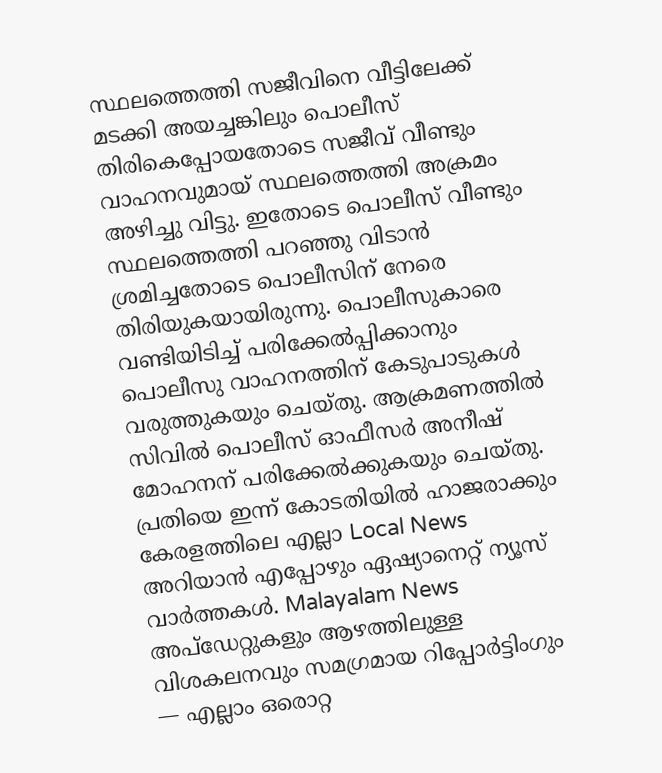സ്ഥലത്തെത്തി സജീവിനെ വീട്ടിലേക്ക് മടക്കി അയച്ചങ്കിലും പൊലീസ് തിരികെപ്പോയതോടെ സജീവ് വീണ്ടും വാഹനവുമായ് സ്ഥലത്തെത്തി അക്രമം അഴിച്ചു വിട്ടു. ഇതോടെ പൊലീസ് വീണ്ടും സ്ഥലത്തെത്തി പറഞ്ഞു വിടാൻ ശ്രമിച്ചതോടെ പൊലീസിന് നേരെ തിരിയുകയായിരുന്നു. പൊലീസുകാരെ വണ്ടിയിടിച്ച് പരിക്കേൽപ്പിക്കാനും പൊലീസു വാഹനത്തിന് കേടുപാടുകൾ വരുത്തുകയും ചെയ്തു. ആക്രമണത്തിൽ സിവിൽ പൊലീസ് ഓഫീസർ അനീഷ് മോഹനന് പരിക്കേൽക്കുകയും ചെയ്തു. പ്രതിയെ ഇന്ന് കോടതിയിൽ ഹാജരാക്കും
കേരളത്തിലെ എല്ലാ Local News അറിയാൻ എപ്പോഴും ഏഷ്യാനെറ്റ് ന്യൂസ് വാർത്തകൾ. Malayalam News അപ്ഡേറ്റുകളും ആഴത്തിലുള്ള വിശകലനവും സമഗ്രമായ റിപ്പോർട്ടിംഗും — എല്ലാം ഒരൊറ്റ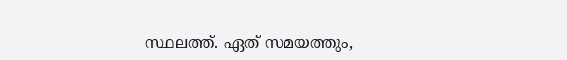സ്ഥലത്ത്. ഏത് സമയത്തും,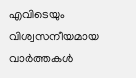എവിടെയും വിശ്വസനീയമായ വാർത്തകൾ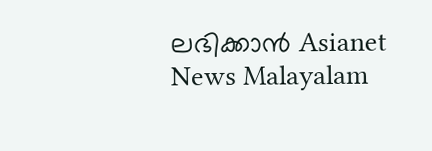ലഭിക്കാൻ Asianet News Malayalam